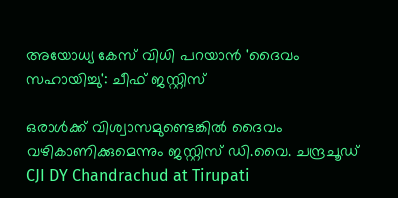അയോധ്യ കേസ് വിധി പറയാൻ 'ദൈവം സഹായിച്ചു': ചീഫ് ജസ്റ്റിസ്

ഒരാൾക്ക് വിശ്വാസമുണ്ടെങ്കിൽ ദൈവം വഴികാണിക്കുമെന്നും ജസ്റ്റിസ് ഡി.വൈ. ചന്ദ്രചൂഡ്
CJI DY Chandrachud at Tirupati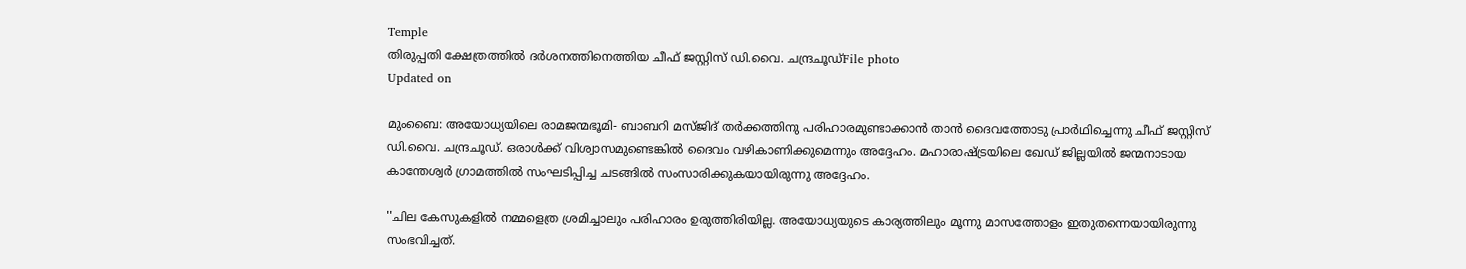Temple
തിരുപ്പതി ക്ഷേത്രത്തിൽ ദർശനത്തിനെത്തിയ ചീഫ് ജസ്റ്റിസ് ഡി.വൈ. ചന്ദ്രചൂഡ്File photo
Updated on

മുംബൈ: അയോധ്യയിലെ രാമജന്മഭൂമി- ബാബറി മസ്ജിദ് തർക്കത്തിനു പരിഹാരമുണ്ടാക്കാൻ താൻ ദൈവത്തോടു പ്രാർഥിച്ചെന്നു ചീഫ് ജസ്റ്റിസ് ഡി.വൈ. ചന്ദ്രചൂഡ്. ഒരാൾക്ക് വിശ്വാസമുണ്ടെങ്കിൽ ദൈവം വഴികാണിക്കുമെന്നും അദ്ദേഹം. മഹാരാഷ്‌ട്രയിലെ ഖേഡ് ജില്ലയിൽ ജന്മനാടായ കാന്തേശ്വർ ഗ്രാമത്തിൽ സംഘടിപ്പിച്ച ചടങ്ങിൽ സംസാരിക്കുകയായിരുന്നു അദ്ദേഹം.

''ചില കേസുകളിൽ നമ്മളെത്ര ശ്രമിച്ചാലും പരിഹാരം ഉരുത്തിരിയില്ല. അയോധ്യയുടെ കാര്യത്തിലും മൂന്നു മാസത്തോളം ഇതുതന്നെയായിരുന്നു സംഭവിച്ചത്.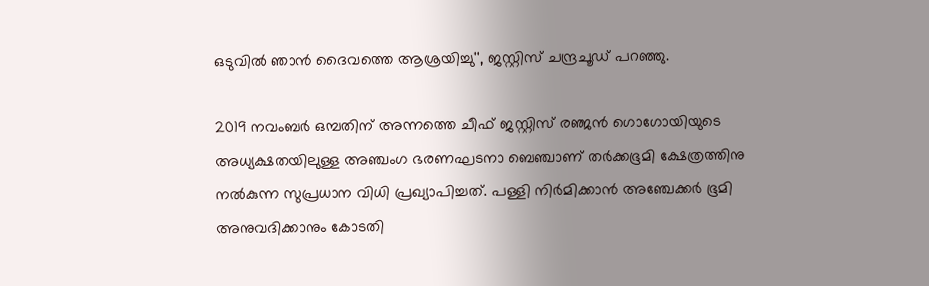ഒടുവിൽ ഞാൻ ദൈവത്തെ ആശ്രയിച്ചു'', ജസ്റ്റിസ് ചന്ദ്രചൂഡ് പറഞ്ഞു.

2019 നവംബർ ഒമ്പതിന് അന്നത്തെ ചീഫ് ജസ്റ്റിസ് രഞ്ജൻ ഗൊഗോയിയുടെ അധ്യക്ഷതയിലുള്ള അഞ്ചംഗ ഭരണഘടനാ ബെഞ്ചാണ് തർക്കഭൂമി ക്ഷേത്രത്തിനു നൽകുന്ന സുപ്രധാന വിധി പ്രഖ്യാപിച്ചത്. പള്ളി നിർമിക്കാൻ അഞ്ചേക്കർ ഭൂമി അനുവദിക്കാനും കോടതി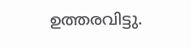ഉത്തരവിട്ടു.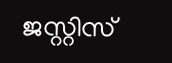ജസ്റ്റിസ്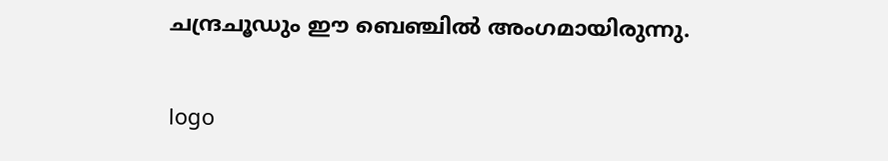ചന്ദ്രചൂഡും ഈ ബെഞ്ചിൽ അംഗമായിരുന്നു.

logo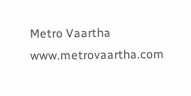Metro Vaartha
www.metrovaartha.com